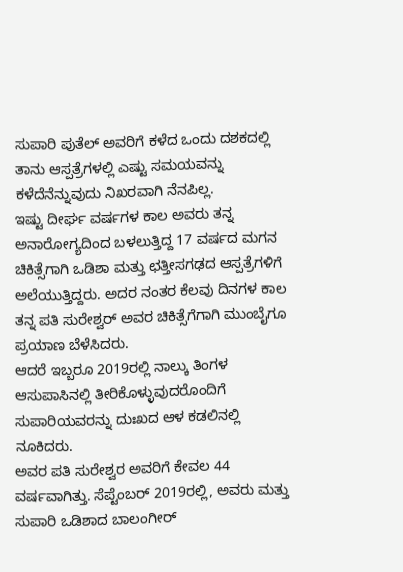ಸುಪಾರಿ ಪುತೆಲ್ ಅವರಿಗೆ ಕಳೆದ ಒಂದು ದಶಕದಲ್ಲಿ ತಾನು ಆಸ್ಪತ್ರೆಗಳಲ್ಲಿ ಎಷ್ಟು ಸಮಯವನ್ನು ಕಳೆದೆನೆನ್ನುವುದು ನಿಖರವಾಗಿ ನೆನಪಿಲ್ಲ.
ಇಷ್ಟು ದೀರ್ಘ ವರ್ಷಗಳ ಕಾಲ ಅವರು ತನ್ನ ಅನಾರೋಗ್ಯದಿಂದ ಬಳಲುತ್ತಿದ್ದ 17 ವರ್ಷದ ಮಗನ ಚಿಕಿತ್ಸೆಗಾಗಿ ಒಡಿಶಾ ಮತ್ತು ಛತ್ತೀಸಗಢದ ಆಸ್ಪತ್ರೆಗಳಿಗೆ ಅಲೆಯುತ್ತಿದ್ದರು. ಅದರ ನಂತರ ಕೆಲವು ದಿನಗಳ ಕಾಲ ತನ್ನ ಪತಿ ಸುರೇಶ್ವರ್ ಅವರ ಚಿಕಿತ್ಸೆಗೆಗಾಗಿ ಮುಂಬೈಗೂ ಪ್ರಯಾಣ ಬೆಳೆಸಿದರು.
ಆದರೆ ಇಬ್ಬರೂ 2019ರಲ್ಲಿ ನಾಲ್ಕು ತಿಂಗಳ ಆಸುಪಾಸಿನಲ್ಲಿ ತೀರಿಕೊಳ್ಳುವುದರೊಂದಿಗೆ ಸುಪಾರಿಯವರನ್ನು ದುಃಖದ ಆಳ ಕಡಲಿನಲ್ಲಿ ನೂಕಿದರು.
ಅವರ ಪತಿ ಸುರೇಶ್ವರ ಅವರಿಗೆ ಕೇವಲ 44 ವರ್ಷವಾಗಿತ್ತು. ಸೆಪ್ಟೆಂಬರ್ 2019ರಲ್ಲಿ, ಅವರು ಮತ್ತು ಸುಪಾರಿ ಒಡಿಶಾದ ಬಾಲಂಗೀರ್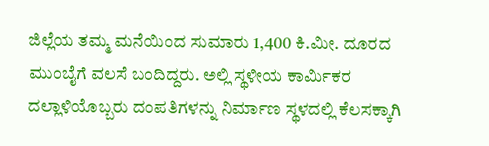ಜಿಲ್ಲೆಯ ತಮ್ಮ ಮನೆಯಿಂದ ಸುಮಾರು 1,400 ಕಿ.ಮೀ. ದೂರದ ಮುಂಬೈಗೆ ವಲಸೆ ಬಂದಿದ್ದರು. ಅಲ್ಲಿ ಸ್ಥಳೀಯ ಕಾರ್ಮಿಕರ ದಲ್ಲಾಳಿಯೊಬ್ಬರು ದಂಪತಿಗಳನ್ನು ನಿರ್ಮಾಣ ಸ್ಥಳದಲ್ಲಿ ಕೆಲಸಕ್ಕಾಗಿ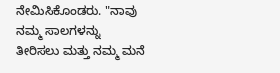ನೇಮಿಸಿಕೊಂಡರು. "ನಾವು ನಮ್ಮ ಸಾಲಗಳನ್ನು ತೀರಿಸಲು ಮತ್ತು ನಮ್ಮ ಮನೆ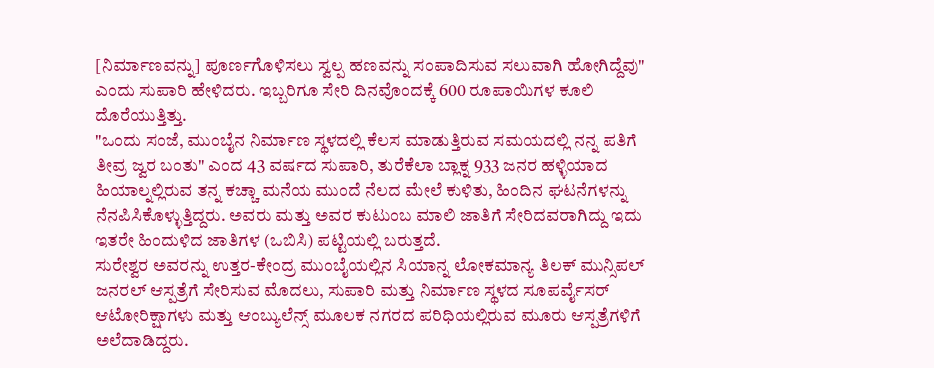[ನಿರ್ಮಾಣವನ್ನು] ಪೂರ್ಣಗೊಳಿಸಲು ಸ್ವಲ್ಪ ಹಣವನ್ನು ಸಂಪಾದಿಸುವ ಸಲುವಾಗಿ ಹೋಗಿದ್ದೆವು" ಎಂದು ಸುಪಾರಿ ಹೇಳಿದರು. ಇಬ್ಬರಿಗೂ ಸೇರಿ ದಿನವೊಂದಕ್ಕೆ 600 ರೂಪಾಯಿಗಳ ಕೂಲಿ ದೊರೆಯುತ್ತಿತ್ತು.
"ಒಂದು ಸಂಜೆ, ಮುಂಬೈನ ನಿರ್ಮಾಣ ಸ್ಥಳದಲ್ಲಿ ಕೆಲಸ ಮಾಡುತ್ತಿರುವ ಸಮಯದಲ್ಲಿ ನನ್ನ ಪತಿಗೆ ತೀವ್ರ ಜ್ವರ ಬಂತು" ಎಂದ 43 ವರ್ಷದ ಸುಪಾರಿ, ತುರೆಕೆಲಾ ಬ್ಲಾಕ್ನ 933 ಜನರ ಹಳ್ಳಿಯಾದ ಹಿಯಾಲ್ನಲ್ಲಿರುವ ತನ್ನ ಕಚ್ಚಾ ಮನೆಯ ಮುಂದೆ ನೆಲದ ಮೇಲೆ ಕುಳಿತು, ಹಿಂದಿನ ಘಟನೆಗಳನ್ನು ನೆನಪಿಸಿಕೊಳ್ಳುತ್ತಿದ್ದರು. ಅವರು ಮತ್ತು ಅವರ ಕುಟುಂಬ ಮಾಲಿ ಜಾತಿಗೆ ಸೇರಿದವರಾಗಿದ್ದು ಇದು ಇತರೇ ಹಿಂದುಳಿದ ಜಾತಿಗಳ (ಒಬಿಸಿ) ಪಟ್ಟಿಯಲ್ಲಿ ಬರುತ್ತದೆ.
ಸುರೇಶ್ವರ ಅವರನ್ನು ಉತ್ತರ-ಕೇಂದ್ರ ಮುಂಬೈಯಲ್ಲಿನ ಸಿಯಾನ್ನ ಲೋಕಮಾನ್ಯ ತಿಲಕ್ ಮುನ್ಸಿಪಲ್ ಜನರಲ್ ಆಸ್ಪತ್ರೆಗೆ ಸೇರಿಸುವ ಮೊದಲು, ಸುಪಾರಿ ಮತ್ತು ನಿರ್ಮಾಣ ಸ್ಥಳದ ಸೂಪರ್ವೈಸರ್ ಆಟೋರಿಕ್ಷಾಗಳು ಮತ್ತು ಆಂಬ್ಯುಲೆನ್ಸ್ ಮೂಲಕ ನಗರದ ಪರಿಧಿಯಲ್ಲಿರುವ ಮೂರು ಆಸ್ಪತ್ರೆಗಳಿಗೆ ಅಲೆದಾಡಿದ್ದರು.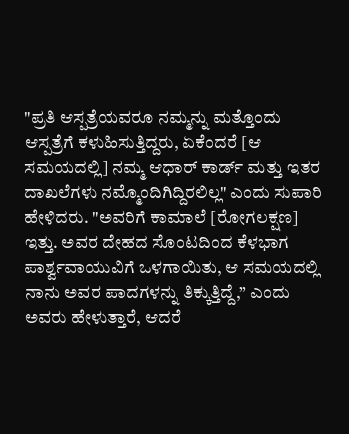"ಪ್ರತಿ ಆಸ್ಪತ್ರೆಯವರೂ ನಮ್ಮನ್ನು ಮತ್ತೊಂದು ಆಸ್ಪತ್ರೆಗೆ ಕಳುಹಿಸುತ್ತಿದ್ದರು, ಏಕೆಂದರೆ [ಆ ಸಮಯದಲ್ಲಿ] ನಮ್ಮ ಆಧಾರ್ ಕಾರ್ಡ್ ಮತ್ತು ಇತರ ದಾಖಲೆಗಳು ನಮ್ಮೊಂದಿಗಿದ್ದಿರಲಿಲ್ಲ" ಎಂದು ಸುಪಾರಿ ಹೇಳಿದರು. "ಅವರಿಗೆ ಕಾಮಾಲೆ [ರೋಗಲಕ್ಷಣ] ಇತ್ತು. ಅವರ ದೇಹದ ಸೊಂಟದಿಂದ ಕೆಳಭಾಗ ಪಾರ್ಶ್ವವಾಯುವಿಗೆ ಒಳಗಾಯಿತು, ಆ ಸಮಯದಲ್ಲಿ ನಾನು ಅವರ ಪಾದಗಳನ್ನು ತಿಕ್ಕುತ್ತಿದ್ದೆ,” ಎಂದು ಅವರು ಹೇಳುತ್ತಾರೆ, ಆದರೆ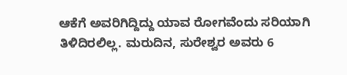ಆಕೆಗೆ ಅವರಿಗಿದ್ದಿದ್ದು ಯಾವ ರೋಗವೆಂದು ಸರಿಯಾಗಿ ತಿಳಿದಿರಲಿಲ್ಲ. ಮರುದಿನ, ಸುರೇಶ್ವರ ಅವರು 6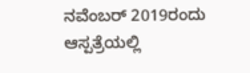ನವೆಂಬರ್ 2019ರಂದು ಆಸ್ಪತ್ರೆಯಲ್ಲಿ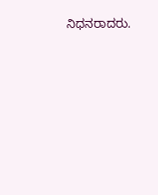ನಿಧನರಾದರು.